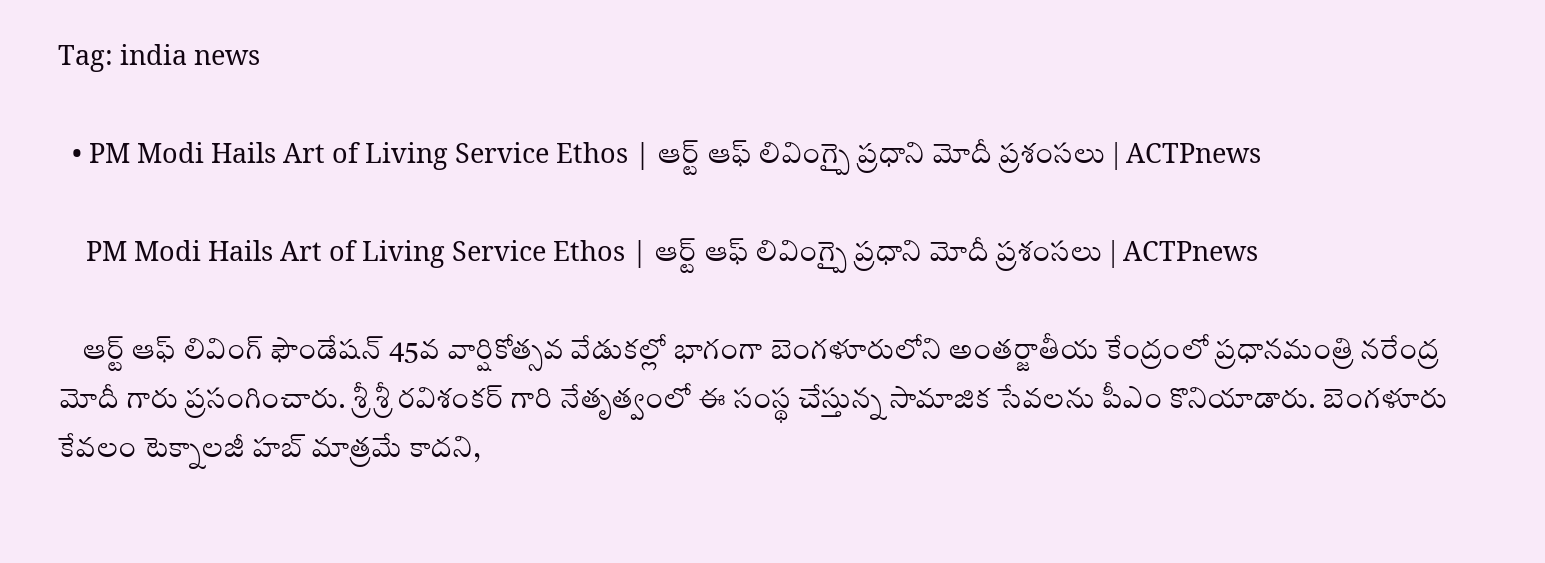Tag: india news

  • PM Modi Hails Art of Living Service Ethos | ఆర్ట్ ఆఫ్ లివింగ్పై ప్రధాని మోదీ ప్రశంసలు | ACTPnews

    PM Modi Hails Art of Living Service Ethos | ఆర్ట్ ఆఫ్ లివింగ్పై ప్రధాని మోదీ ప్రశంసలు | ACTPnews

    ఆర్ట్ ఆఫ్ లివింగ్ ఫౌండేషన్ 45వ వార్షికోత్సవ వేడుకల్లో భాగంగా బెంగళూరులోని అంతర్జాతీయ కేంద్రంలో ప్రధానమంత్రి నరేంద్ర మోదీ గారు ప్రసంగించారు. శ్రీ శ్రీ రవిశంకర్ గారి నేతృత్వంలో ఈ సంస్థ చేస్తున్న సామాజిక సేవలను పీఎం కొనియాడారు. బెంగళూరు కేవలం టెక్నాలజీ హబ్ మాత్రమే కాదని,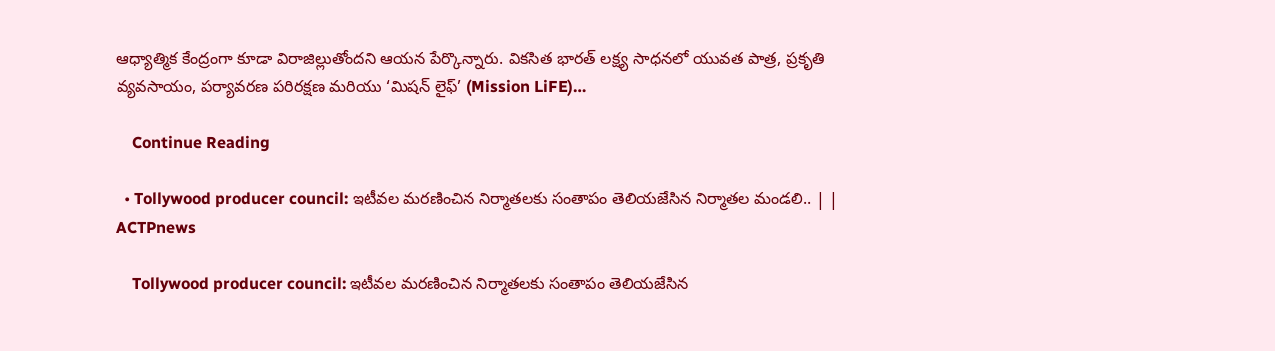ఆధ్యాత్మిక కేంద్రంగా కూడా విరాజిల్లుతోందని ఆయన పేర్కొన్నారు. వికసిత భారత్ లక్ష్య సాధనలో యువత పాత్ర, ప్రకృతి వ్యవసాయం, పర్యావరణ పరిరక్షణ మరియు ‘మిషన్ లైఫ్’ (Mission LiFE)…

    Continue Reading

  • Tollywood producer council: ఇటీవల మరణించిన నిర్మాతలకు సంతాపం తెలియజేసిన నిర్మాతల మండలి.. | | ACTPnews

    Tollywood producer council: ఇటీవల మరణించిన నిర్మాతలకు సంతాపం తెలియజేసిన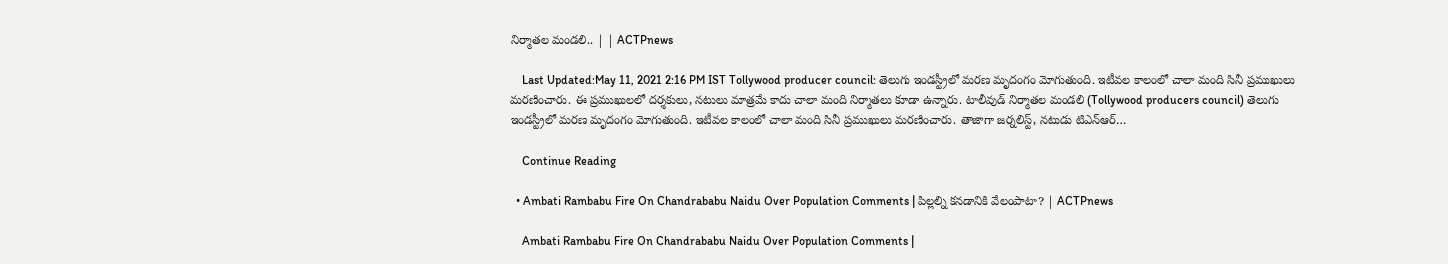నిర్మాతల మండలి.. | | ACTPnews

    Last Updated:May 11, 2021 2:16 PM IST Tollywood producer council: తెలుగు ఇండస్ట్రీలో మరణ మృదంగం మోగుతుంది. ఇటీవల కాలంలో చాలా మంది సినీ ప్రముఖులు మరణించారు. ఈ ప్రముఖులలో దర్శకులు, నటులు మాత్రమే కాదు చాలా మంది నిర్మాతలు కూడా ఉన్నారు. టాలీవుడ్ నిర్మాతల మండలి (Tollywood producers council) తెలుగు ఇండస్ట్రీలో మరణ మృదంగం మోగుతుంది. ఇటీవల కాలంలో చాలా మంది సినీ ప్రముఖులు మరణించారు. తాజాగా జర్నలిస్ట్, నటుడు టిఎన్ఆర్…

    Continue Reading

  • Ambati Rambabu Fire On Chandrababu Naidu Over Population Comments | పిల్లల్ని కనడానికి వేలంపాటా? | ACTPnews

    Ambati Rambabu Fire On Chandrababu Naidu Over Population Comments |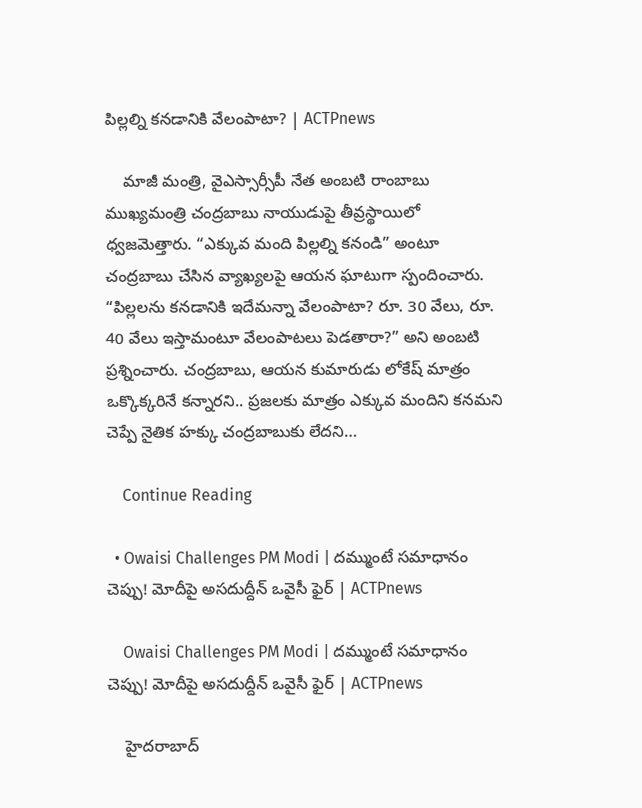పిల్లల్ని కనడానికి వేలంపాటా? | ACTPnews

    మాజీ మంత్రి, వైఎస్సార్సీపీ నేత అంబటి రాంబాబు ముఖ్యమంత్రి చంద్రబాబు నాయుడుపై తీవ్రస్థాయిలో ధ్వజమెత్తారు. “ఎక్కువ మంది పిల్లల్ని కనండి” అంటూ చంద్రబాబు చేసిన వ్యాఖ్యలపై ఆయన ఘాటుగా స్పందించారు. “పిల్లలను కనడానికి ఇదేమన్నా వేలంపాటా? రూ. 30 వేలు, రూ. 40 వేలు ఇస్తామంటూ వేలంపాటలు పెడతారా?” అని అంబటి ప్రశ్నించారు. చంద్రబాబు, ఆయన కుమారుడు లోకేష్ మాత్రం ఒక్కొక్కరినే కన్నారని.. ప్రజలకు మాత్రం ఎక్కువ మందిని కనమని చెప్పే నైతిక హక్కు చంద్రబాబుకు లేదని…

    Continue Reading

  • Owaisi Challenges PM Modi | దమ్ముంటే సమాధానం చెప్పు! మోదీపై అసదుద్దీన్ ఒవైసీ ఫైర్ | ACTPnews

    Owaisi Challenges PM Modi | దమ్ముంటే సమాధానం చెప్పు! మోదీపై అసదుద్దీన్ ఒవైసీ ఫైర్ | ACTPnews

    హైదరాబాద్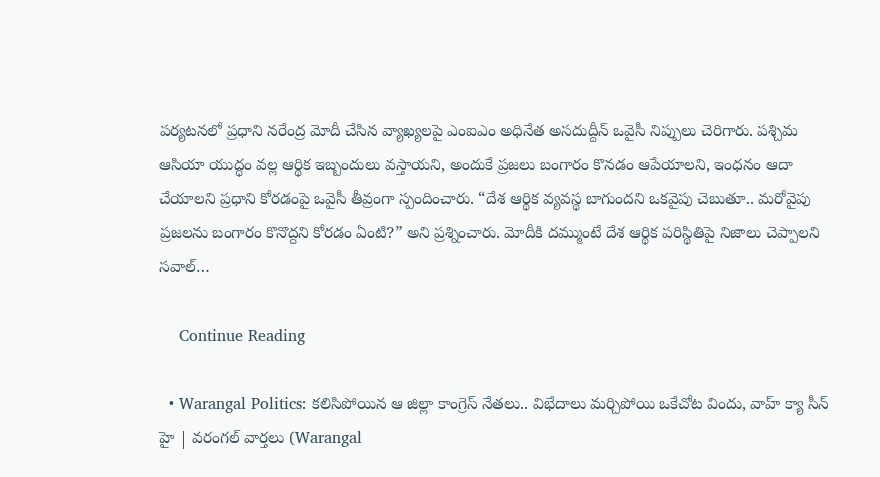పర్యటనలో ప్రధాని నరేంద్ర మోదీ చేసిన వ్యాఖ్యలపై ఎంఐఎం అధినేత అసదుద్దీన్ ఒవైసీ నిప్పులు చెరిగారు. పశ్చిమ ఆసియా యుద్ధం వల్ల ఆర్థిక ఇబ్బందులు వస్తాయని, అందుకే ప్రజలు బంగారం కొనడం ఆపేయాలని, ఇంధనం ఆదా చేయాలని ప్రధాని కోరడంపై ఒవైసీ తీవ్రంగా స్పందించారు. “దేశ ఆర్థిక వ్యవస్థ బాగుందని ఒకవైపు చెబుతూ.. మరోవైపు ప్రజలను బంగారం కొనొద్దని కోరడం ఏంటి?” అని ప్రశ్నించారు. మోదీకి దమ్ముంటే దేశ ఆర్థిక పరిస్థితిపై నిజాలు చెప్పాలని సవాల్…

    Continue Reading

  • Warangal Politics: కలిసిపోయిన ఆ జిల్లా కాంగ్రెస్ నేతలు.. విభేదాలు మర్చిపోయి ఒకేచోట విందు, వాహ్ క్యా సీన్ హై | వరంగల్ వార్తలు (Warangal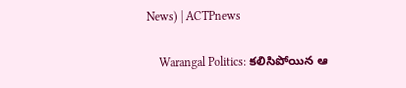News) | ACTPnews

    Warangal Politics: కలిసిపోయిన ఆ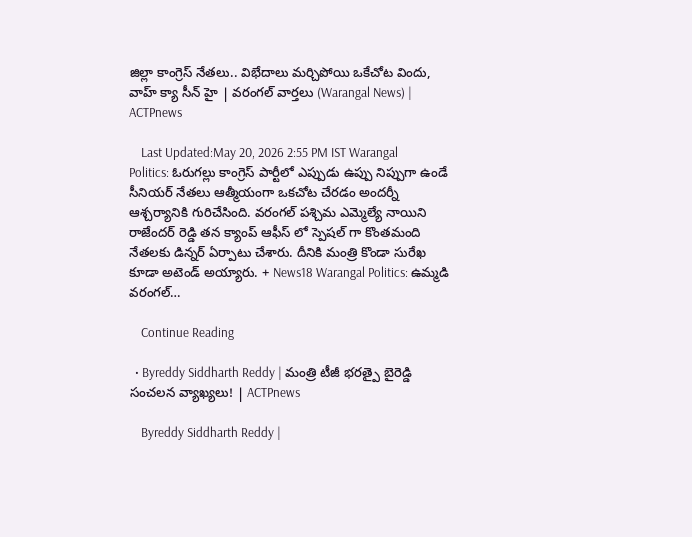జిల్లా కాంగ్రెస్ నేతలు.. విభేదాలు మర్చిపోయి ఒకేచోట విందు, వాహ్ క్యా సీన్ హై | వరంగల్ వార్తలు (Warangal News) | ACTPnews

    Last Updated:May 20, 2026 2:55 PM IST Warangal Politics: ఓరుగల్లు కాంగ్రెస్ పార్టీలో ఎప్పుడు ఉప్పు నిప్పుగా ఉండే సీనియర్ నేతలు ఆత్మీయంగా ఒకచోట చేరడం అందర్నీ ఆశ్చర్యానికి గురిచేసింది. వరంగల్ పశ్చిమ ఎమ్మెల్యే నాయిని రాజేందర్ రెడ్డి తన క్యాంప్ ఆఫీస్ లో స్పెషల్ గా కొంతమంది నేతలకు డిన్నర్ ఏర్పాటు చేశారు. దీనికి మంత్రి కొండా సురేఖ కూడా అటెండ్ అయ్యారు. + News18 Warangal Politics: ఉమ్మడి వరంగల్…

    Continue Reading

  • Byreddy Siddharth Reddy | మంత్రి టీజీ భరత్పై బైరెడ్డి సంచలన వ్యాఖ్యలు! | ACTPnews

    Byreddy Siddharth Reddy |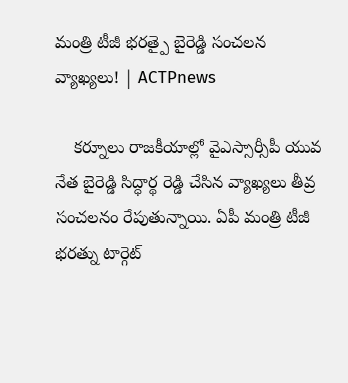మంత్రి టీజీ భరత్పై బైరెడ్డి సంచలన వ్యాఖ్యలు! | ACTPnews

    కర్నూలు రాజకీయాల్లో వైఎస్సార్సీపీ యువ నేత బైరెడ్డి సిద్ధార్థ రెడ్డి చేసిన వ్యాఖ్యలు తీవ్ర సంచలనం రేపుతున్నాయి. ఏపీ మంత్రి టీజీ భరత్ను టార్గెట్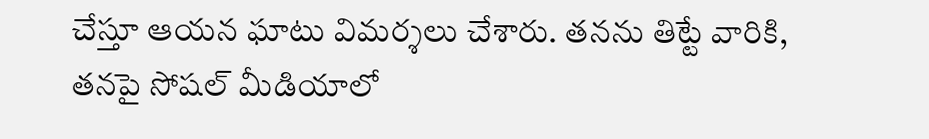చేస్తూ ఆయన ఘాటు విమర్శలు చేశారు. తనను తిట్టే వారికి, తనపై సోషల్ మీడియాలో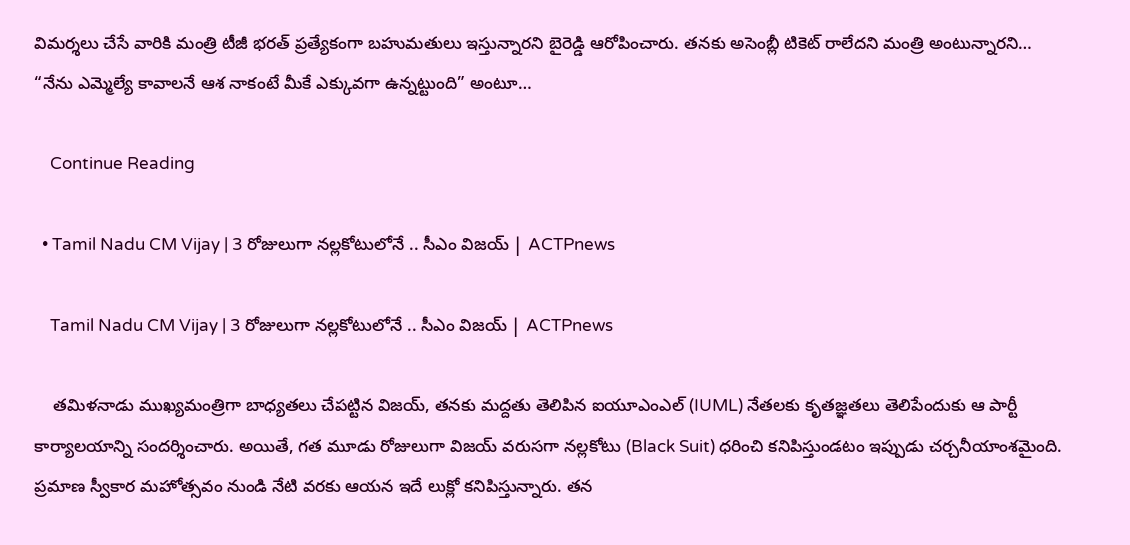విమర్శలు చేసే వారికి మంత్రి టీజీ భరత్ ప్రత్యేకంగా బహుమతులు ఇస్తున్నారని బైరెడ్డి ఆరోపించారు. తనకు అసెంబ్లీ టికెట్ రాలేదని మంత్రి అంటున్నారని… “నేను ఎమ్మెల్యే కావాలనే ఆశ నాకంటే మీకే ఎక్కువగా ఉన్నట్టుంది” అంటూ…

    Continue Reading

  • Tamil Nadu CM Vijay | 3 రోజులుగా నల్లకోటులోనే .. సీఎం విజయ్ | ACTPnews

    Tamil Nadu CM Vijay | 3 రోజులుగా నల్లకోటులోనే .. సీఎం విజయ్ | ACTPnews

    తమిళనాడు ముఖ్యమంత్రిగా బాధ్యతలు చేపట్టిన విజయ్, తనకు మద్దతు తెలిపిన ఐయూఎంఎల్ (IUML) నేతలకు కృతజ్ఞతలు తెలిపేందుకు ఆ పార్టీ కార్యాలయాన్ని సందర్శించారు. అయితే, గత మూడు రోజులుగా విజయ్ వరుసగా నల్లకోటు (Black Suit) ధరించి కనిపిస్తుండటం ఇప్పుడు చర్చనీయాంశమైంది. ప్రమాణ స్వీకార మహోత్సవం నుండి నేటి వరకు ఆయన ఇదే లుక్లో కనిపిస్తున్నారు. తన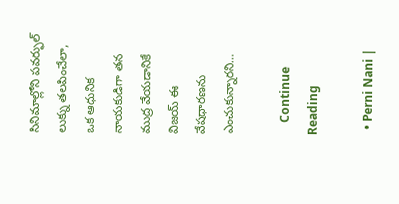సినిమాల్లోని పవర్ఫుల్ లుక్ను తలపించేలా, ఒక ఆధునిక నాయకుడిగా తన ముద్ర వేయడానికే విజయ్ ఈ వేషధారణను ఎంచుకున్నారని…

    Continue Reading

  • Perni Nani |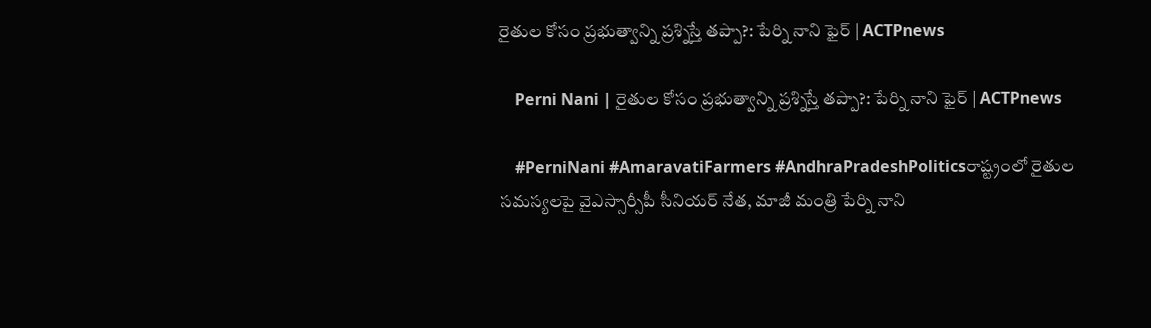రైతుల కోసం ప్రభుత్వాన్ని ప్రశ్నిస్తే తప్పా?: పేర్ని నాని ఫైర్ | ACTPnews

    Perni Nani | రైతుల కోసం ప్రభుత్వాన్ని ప్రశ్నిస్తే తప్పా?: పేర్ని నాని ఫైర్ | ACTPnews

    #PerniNani #AmaravatiFarmers #AndhraPradeshPoliticsరాష్ట్రంలో రైతుల సమస్యలపై వైఎస్సార్సీపీ సీనియర్ నేత, మాజీ మంత్రి పేర్ని నాని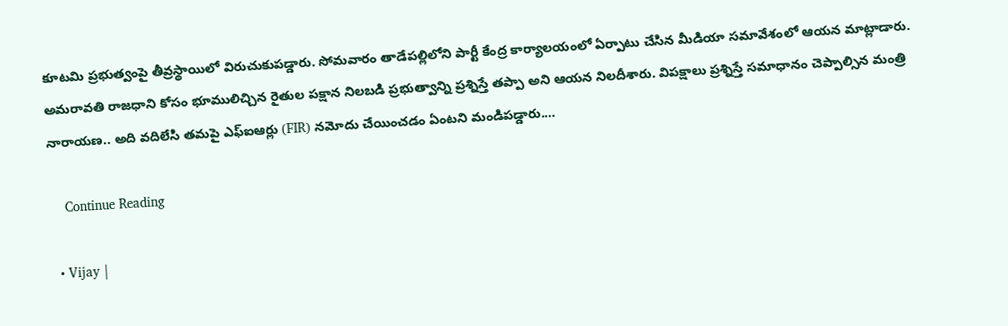కూటమి ప్రభుత్వంపై తీవ్రస్థాయిలో విరుచుకుపడ్డారు. సోమవారం తాడేపల్లిలోని పార్టీ కేంద్ర కార్యాలయంలో ఏర్పాటు చేసిన మీడియా సమావేశంలో ఆయన మాట్లాడారు. అమరావతి రాజధాని కోసం భూములిచ్చిన రైతుల పక్షాన నిలబడి ప్రభుత్వాన్ని ప్రశ్నిస్తే తప్పా అని ఆయన నిలదీశారు. విపక్షాలు ప్రశ్నిస్తే సమాధానం చెప్పాల్సిన మంత్రి నారాయణ.. అది వదిలేసి తమపై ఎఫ్ఐఆర్లు (FIR) నమోదు చేయించడం ఏంటని మండిపడ్డారు.…

    Continue Reading

  • Vijay |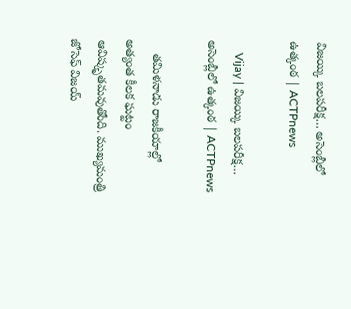విజయ్కి బలపరీక్ష… అసెంబ్లీలో ఉత్కంఠ | ACTPnews

    Vijay | విజయ్కి బలపరీక్ష… అసెంబ్లీలో ఉత్కంఠ | ACTPnews

    తమిళనాడు రాజకీయాల్లో అత్యంత కీలక ఘట్టం ఆవిష్కృతమవుతోంది. ముఖ్యమంత్రి జోసెఫ్ విజయ్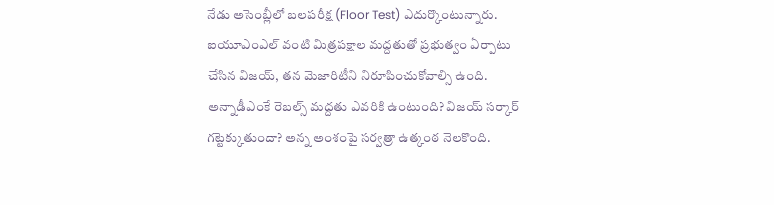నేడు అసెంబ్లీలో బలపరీక్ష (Floor Test) ఎదుర్కొంటున్నారు. ఐయూఎంఎల్ వంటి మిత్రపక్షాల మద్దతుతో ప్రభుత్వం ఏర్పాటు చేసిన విజయ్, తన మెజారిటీని నిరూపించుకోవాల్సి ఉంది. అన్నాడీఎంకే రెబల్స్ మద్దతు ఎవరికి ఉంటుంది? విజయ్ సర్కార్ గట్టెక్కుతుందా? అన్న అంశంపై సర్వత్రా ఉత్కంఠ నెలకొంది.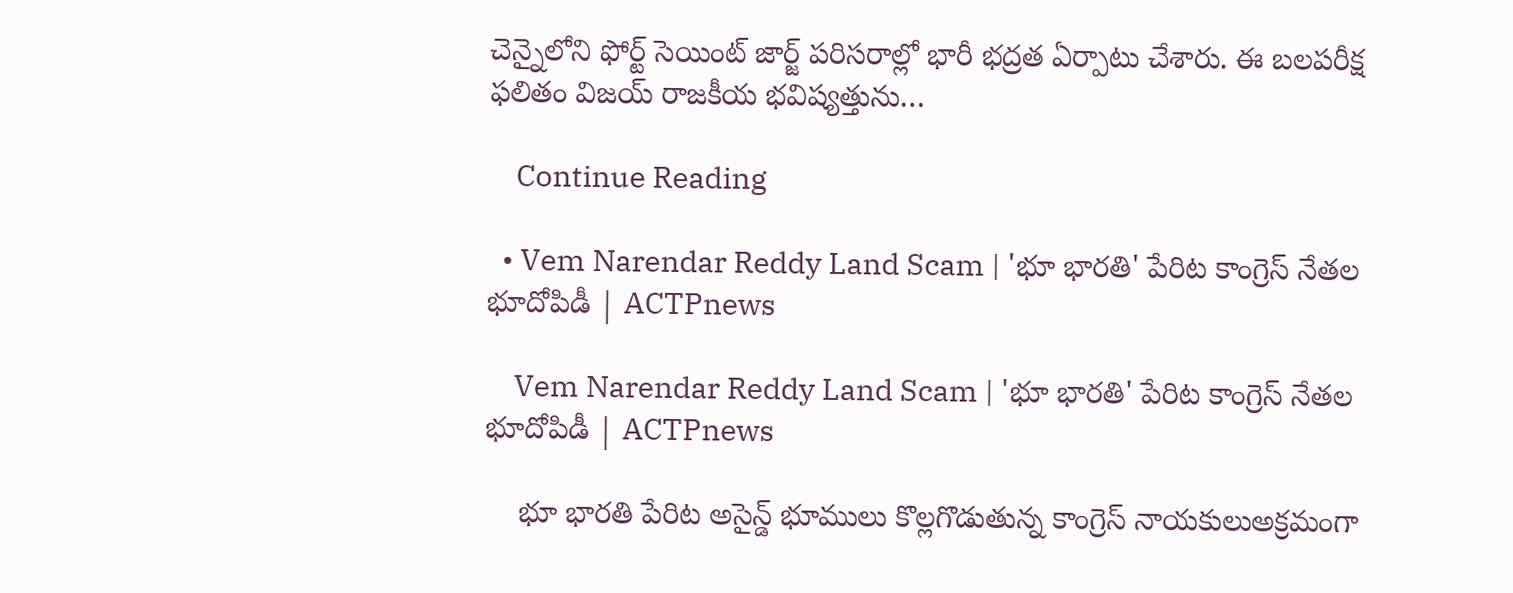చెన్నైలోని ఫోర్ట్ సెయింట్ జార్జ్ పరిసరాల్లో భారీ భద్రత ఏర్పాటు చేశారు. ఈ బలపరీక్ష ఫలితం విజయ్ రాజకీయ భవిష్యత్తును…

    Continue Reading

  • Vem Narendar Reddy Land Scam | 'భూ భారతి' పేరిట కాంగ్రెస్ నేతల భూదోపిడీ | ACTPnews

    Vem Narendar Reddy Land Scam | 'భూ భారతి' పేరిట కాంగ్రెస్ నేతల భూదోపిడీ | ACTPnews

    భూ భారతి పేరిట అసైన్డ్ భూములు కొల్లగొడుతున్న కాంగ్రెస్ నాయకులుఅక్రమంగా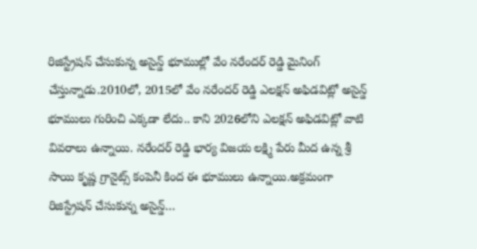రిజిస్ట్రేషన్ చేసుకున్న అసైన్డ్ భూముల్లో వేం నరేందర్ రెడ్డి మైనింగ్ చేస్తున్నాడు.2010లో, 2015లో వేం నరేందర్ రెడ్డి ఎలక్షన్ అఫిడవిట్లో అసైన్డ్ భూములు గురించి ఎక్కడా లేదు.. కాని 2026లోని ఎలక్షన్ అఫిడవిట్లో వాటి వివరాలు ఉన్నాయి. నరేందర్ రెడ్డి భార్య విజయ లక్ష్మి పేరు మీద ఉన్న శ్రీ సాయి కృష్ణ గ్రానైట్స్ కంపెనీ కింద ఈ భూములు ఉన్నాయి.అక్రమంగా రిజిస్ట్రేషన్ చేసుకున్న అసైన్డ్…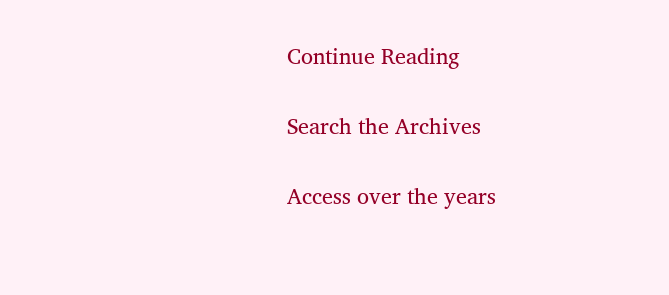Continue Reading

Search the Archives

Access over the years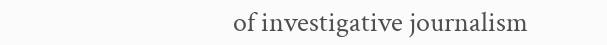of investigative journalism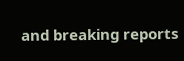and breaking reports